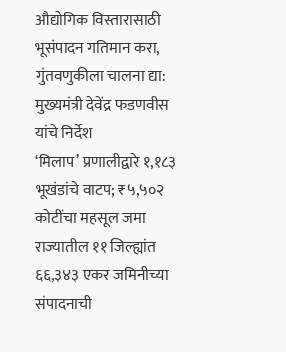औद्योगिक विस्तारासाठी भूसंपादन गतिमान करा, गुंतवणुकीला चालना द्या: मुख्यमंत्री देवेंद्र फडणवीस यांचे निर्देश
‘मिलाप’ प्रणालीद्वारे १,१८३ भूखंडांचे वाटप; ₹५,५०२ कोटींचा महसूल जमा
राज्यातील ११ जिल्ह्यांत ६६,३४३ एकर जमिनीच्या संपादनाची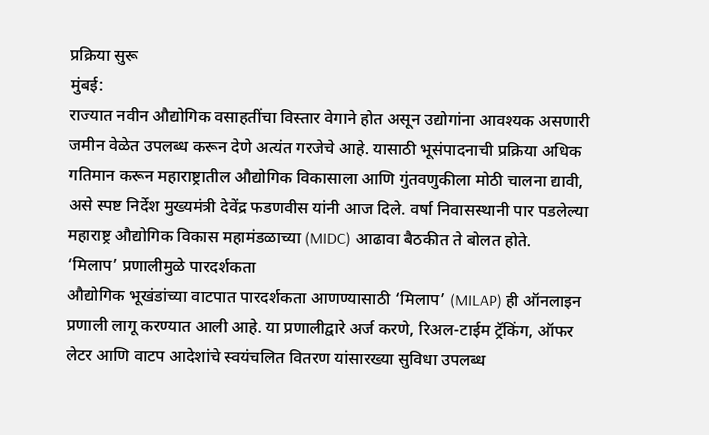प्रक्रिया सुरू
मुंबई:
राज्यात नवीन औद्योगिक वसाहतींचा विस्तार वेगाने होत असून उद्योगांना आवश्यक असणारी जमीन वेळेत उपलब्ध करून देणे अत्यंत गरजेचे आहे. यासाठी भूसंपादनाची प्रक्रिया अधिक गतिमान करून महाराष्ट्रातील औद्योगिक विकासाला आणि गुंतवणुकीला मोठी चालना द्यावी, असे स्पष्ट निर्देश मुख्यमंत्री देवेंद्र फडणवीस यांनी आज दिले. वर्षा निवासस्थानी पार पडलेल्या महाराष्ट्र औद्योगिक विकास महामंडळाच्या (MIDC) आढावा बैठकीत ते बोलत होते.
‘मिलाप’ प्रणालीमुळे पारदर्शकता
औद्योगिक भूखंडांच्या वाटपात पारदर्शकता आणण्यासाठी ‘मिलाप’ (MILAP) ही ऑनलाइन प्रणाली लागू करण्यात आली आहे. या प्रणालीद्वारे अर्ज करणे, रिअल-टाईम ट्रॅकिंग, ऑफर लेटर आणि वाटप आदेशांचे स्वयंचलित वितरण यांसारख्या सुविधा उपलब्ध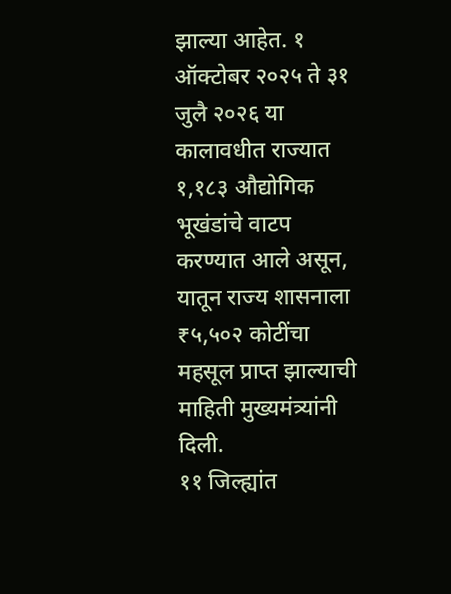झाल्या आहेत. १ ऑक्टोबर २०२५ ते ३१ जुलै २०२६ या कालावधीत राज्यात १,१८३ औद्योगिक भूखंडांचे वाटप करण्यात आले असून, यातून राज्य शासनाला ₹५,५०२ कोटींचा महसूल प्राप्त झाल्याची माहिती मुख्यमंत्र्यांनी दिली.
११ जिल्ह्यांत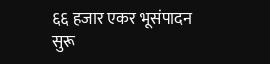६६ हजार एकर भूसंपादन सुरू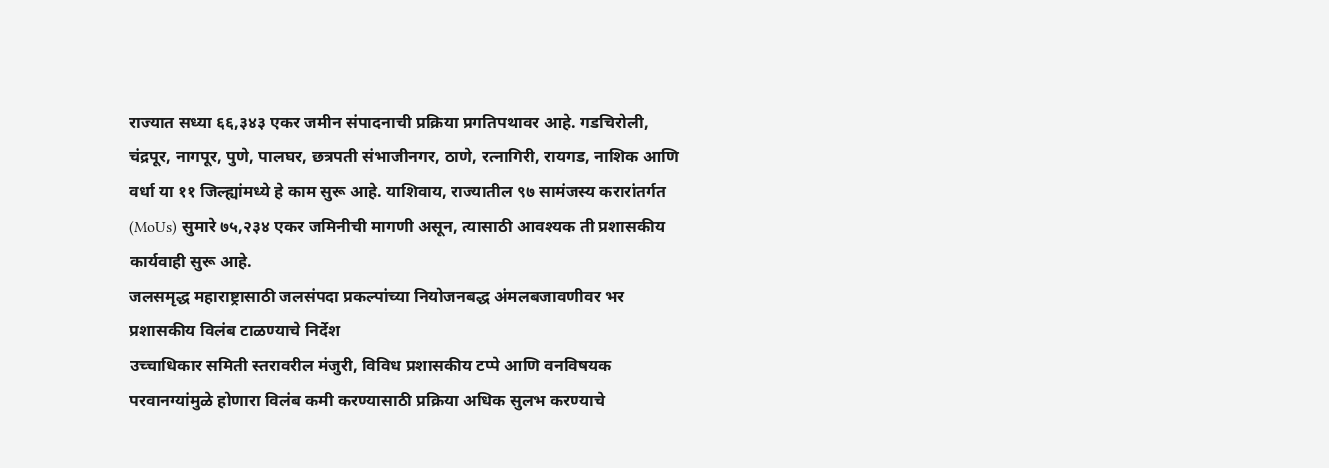राज्यात सध्या ६६,३४३ एकर जमीन संपादनाची प्रक्रिया प्रगतिपथावर आहे. गडचिरोली, चंद्रपूर, नागपूर, पुणे, पालघर, छत्रपती संभाजीनगर, ठाणे, रत्नागिरी, रायगड, नाशिक आणि वर्धा या ११ जिल्ह्यांमध्ये हे काम सुरू आहे. याशिवाय, राज्यातील ९७ सामंजस्य करारांतर्गत (MoUs) सुमारे ७५,२३४ एकर जमिनीची मागणी असून, त्यासाठी आवश्यक ती प्रशासकीय कार्यवाही सुरू आहे.
जलसमृद्ध महाराष्ट्रासाठी जलसंपदा प्रकल्पांच्या नियोजनबद्ध अंमलबजावणीवर भर
प्रशासकीय विलंब टाळण्याचे निर्देश
उच्चाधिकार समिती स्तरावरील मंजुरी, विविध प्रशासकीय टप्पे आणि वनविषयक परवानग्यांमुळे होणारा विलंब कमी करण्यासाठी प्रक्रिया अधिक सुलभ करण्याचे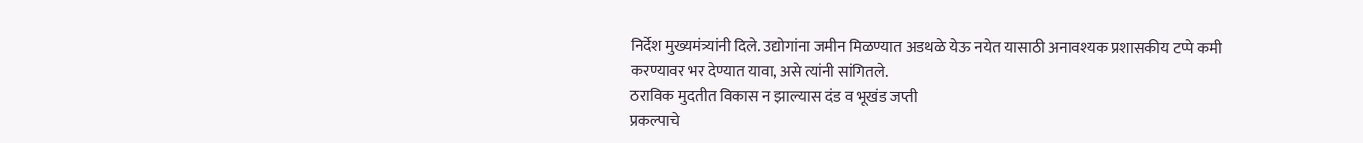निर्देश मुख्यमंत्र्यांनी दिले. उद्योगांना जमीन मिळण्यात अडथळे येऊ नयेत यासाठी अनावश्यक प्रशासकीय टप्पे कमी करण्यावर भर देण्यात यावा, असे त्यांनी सांगितले.
ठराविक मुदतीत विकास न झाल्यास दंड व भूखंड जप्ती
प्रकल्पाचे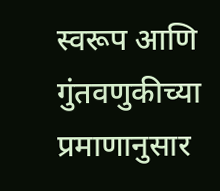स्वरूप आणि गुंतवणुकीच्या प्रमाणानुसार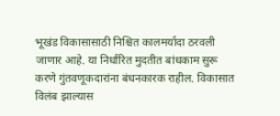भूखंड विकासासाठी निश्चित कालमर्यादा ठरवली जाणार आहे. या निर्धारित मुदतीत बांधकाम सुरू करणे गुंतवणूकदारांना बंधनकारक राहील. विकासात विलंब झाल्यास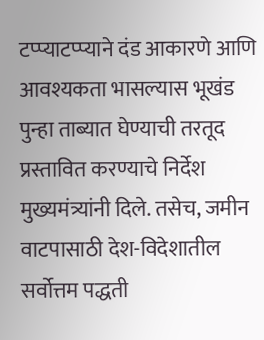टप्प्याटप्प्याने दंड आकारणे आणि आवश्यकता भासल्यास भूखंड पुन्हा ताब्यात घेण्याची तरतूद प्रस्तावित करण्याचे निर्देश मुख्यमंत्र्यांनी दिले. तसेच, जमीन वाटपासाठी देश-विदेशातील सर्वोत्तम पद्धती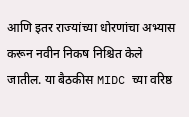आणि इतर राज्यांच्या धोरणांचा अभ्यास करून नवीन निकष निश्चित केले जातील. या बैठकीस MIDC च्या वरिष्ठ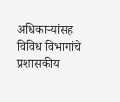अधिकाऱ्यांसह विविध विभागांचे प्रशासकीय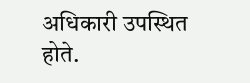अधिकारी उपस्थित होते.